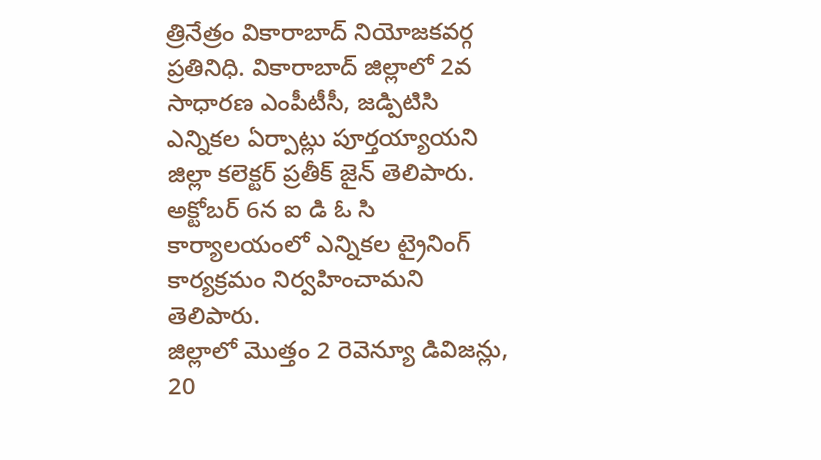త్రినేత్రం వికారాబాద్ నియోజకవర్గ ప్రతినిధి. వికారాబాద్ జిల్లాలో 2వ సాధారణ ఎంపీటీసీ, జడ్పిటిసి ఎన్నికల ఏర్పాట్లు పూర్తయ్యాయని జిల్లా కలెక్టర్ ప్రతీక్ జైన్ తెలిపారు. అక్టోబర్ 6న ఐ డి ఓ సి కార్యాలయంలో ఎన్నికల ట్రైనింగ్ కార్యక్రమం నిర్వహించామని తెలిపారు.
జిల్లాలో మొత్తం 2 రెవెన్యూ డివిజన్లు, 20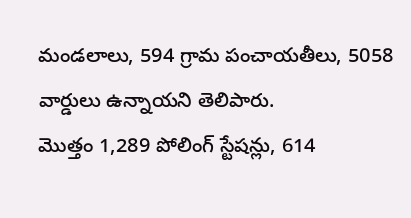మండలాలు, 594 గ్రామ పంచాయతీలు, 5058 వార్డులు ఉన్నాయని తెలిపారు.
మొత్తం 1,289 పోలింగ్ స్టేషన్లు, 614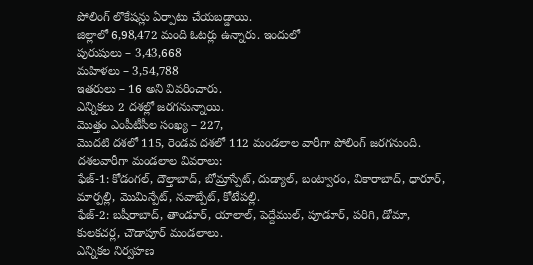పోలింగ్ లొకేషన్లు ఏర్పాటు చేయబడ్డాయి.
జిల్లాలో 6,98,472 మంది ఓటర్లు ఉన్నారు. ఇందులో
పురుషులు – 3,43,668
మహిళలు – 3,54,788
ఇతరులు – 16 అని వివరించారు.
ఎన్నికలు 2 దశల్లో జరగనున్నాయి.
మొత్తం ఎంపీటీసీల సంఖ్య – 227,
మొదటి దశలో 115, రెండవ దశలో 112 మండలాల వారీగా పోలింగ్ జరగనుంది.
దశలవారీగా మండలాల వివరాలు:
ఫేజ్-1: కోడంగల్, దౌల్తాబాద్, బోమ్రాస్పేట్, దుడ్యాల్, బంట్వారం, వికారాబాద్, ధారూర్, మార్పల్లి, మొమిన్పేట్, నవాబ్పేట్, కోటేపల్లి.
ఫేజ్-2: బషీరాబాద్, తాండూర్, యాలాల్, పెద్దేముల్, పూడూర్, పరిగి, డోమా, కులకచర్ల, చౌడాపూర్ మండలాలు.
ఎన్నికల నిర్వహణ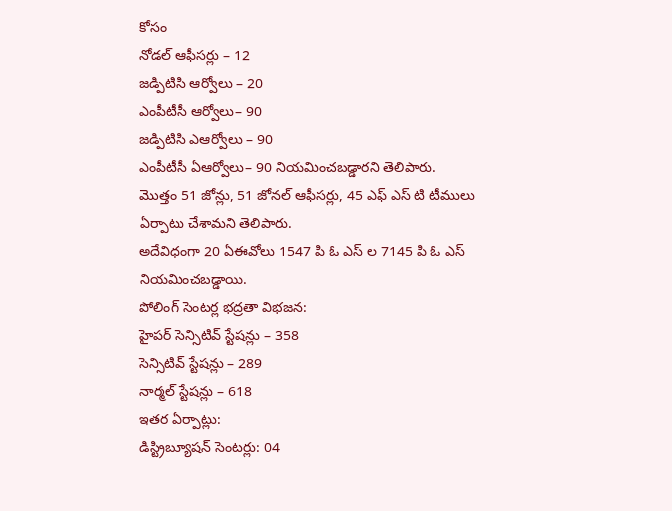కోసం
నోడల్ ఆఫీసర్లు – 12
జడ్పిటిసి ఆర్వోలు – 20
ఎంపీటీసీ ఆర్వోలు– 90
జడ్పిటిసి ఎఆర్వోలు – 90
ఎంపీటీసీ ఏఆర్వోలు– 90 నియమించబడ్డారని తెలిపారు.
మొత్తం 51 జోన్లు, 51 జోనల్ ఆఫీసర్లు, 45 ఎఫ్ ఎస్ టి టీములు ఏర్పాటు చేశామని తెలిపారు.
అదేవిధంగా 20 ఏఈవోలు 1547 పి ఓ ఎస్ ల 7145 పి ఓ ఎస్ నియమించబడ్డాయి.
పోలింగ్ సెంటర్ల భద్రతా విభజన:
హైపర్ సెన్సిటివ్ స్టేషన్లు – 358
సెన్సిటివ్ స్టేషన్లు – 289
నార్మల్ స్టేషన్లు – 618
ఇతర ఏర్పాట్లు:
డిస్ట్రిబ్యూషన్ సెంటర్లు: 04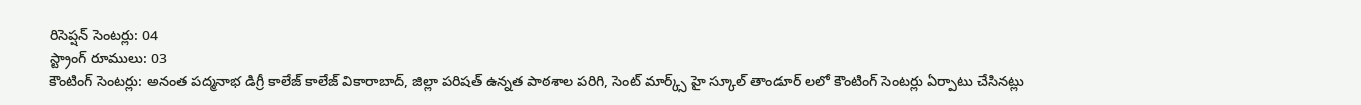రిసెప్షన్ సెంటర్లు: 04
స్ట్రాంగ్ రూములు: 03
కౌంటింగ్ సెంటర్లు: అనంత పద్మనాభ డిగ్రీ కాలేజ్ కాలేజ్ వికారాబాద్, జిల్లా పరిషత్ ఉన్నత పాఠశాల పరిగి, సెంట్ మార్క్స్ హై స్కూల్ తాండూర్ లలో కౌంటింగ్ సెంటర్లు ఏర్పాటు చేసినట్లు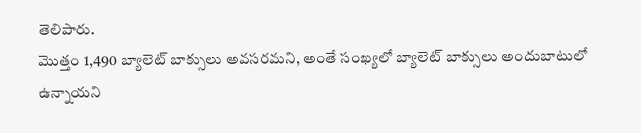తెలిపారు.
మొత్తం 1,490 బ్యాలెట్ బాక్సులు అవసరమని, అంతే సంఖ్యలో బ్యాలెట్ బాక్సులు అందుబాటులో ఉన్నాయని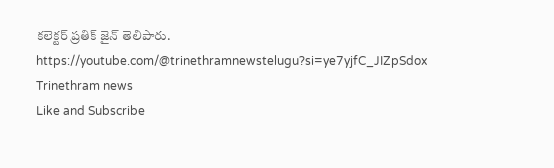కలెక్టర్ ప్రతిక్ జైన్ తెలిపారు.
https://youtube.com/@trinethramnewstelugu?si=ye7yjfC_JIZpSdox
Trinethram news
Like and Subscribe